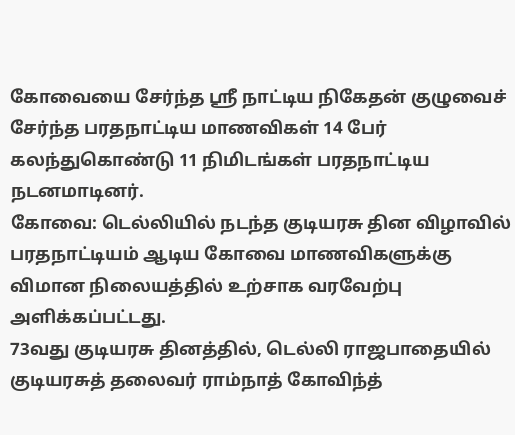கோவையை சேர்ந்த ஸ்ரீ நாட்டிய நிகேதன் குழுவைச் சேர்ந்த பரதநாட்டிய மாணவிகள் 14 பேர் கலந்துகொண்டு 11 நிமிடங்கள் பரதநாட்டிய நடனமாடினர்.
கோவை: டெல்லியில் நடந்த குடியரசு தின விழாவில் பரதநாட்டியம் ஆடிய கோவை மாணவிகளுக்கு விமான நிலையத்தில் உற்சாக வரவேற்பு அளிக்கப்பட்டது.
73வது குடியரசு தினத்தில், டெல்லி ராஜபாதையில் குடியரசுத் தலைவர் ராம்நாத் கோவிந்த்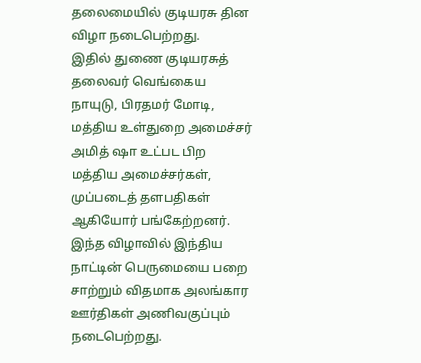தலைமையில் குடியரசு தின விழா நடைபெற்றது.
இதில் துணை குடியரசுத் தலைவர் வெங்கைய நாயுடு, பிரதமர் மோடி, மத்திய உள்துறை அமைச்சர் அமித் ஷா உட்பட பிற மத்திய அமைச்சர்கள், முப்படைத் தளபதிகள் ஆகியோர் பங்கேற்றனர்.
இந்த விழாவில் இந்திய நாட்டின் பெருமையை பறை சாற்றும் விதமாக அலங்கார ஊர்திகள் அணிவகுப்பும் நடைபெற்றது.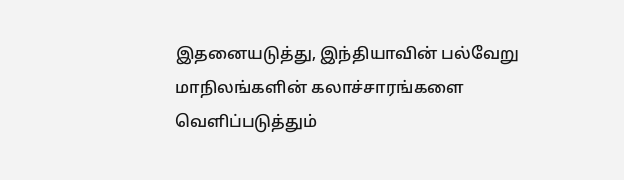இதனையடுத்து, இந்தியாவின் பல்வேறு மாநிலங்களின் கலாச்சாரங்களை வெளிப்படுத்தும்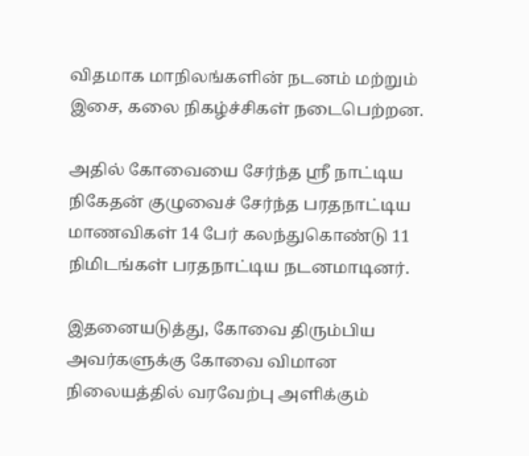விதமாக மாநிலங்களின் நடனம் மற்றும் இசை, கலை நிகழ்ச்சிகள் நடைபெற்றன.

அதில் கோவையை சேர்ந்த ஸ்ரீ நாட்டிய நிகேதன் குழுவைச் சேர்ந்த பரதநாட்டிய மாணவிகள் 14 பேர் கலந்துகொண்டு 11 நிமிடங்கள் பரதநாட்டிய நடனமாடினர்.

இதனையடுத்து, கோவை திரும்பிய அவர்களுக்கு கோவை விமான நிலையத்தில் வரவேற்பு அளிக்கும்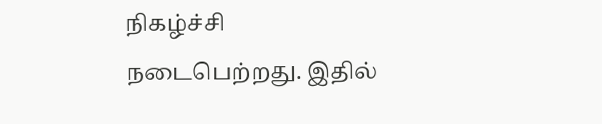நிகழ்ச்சி நடைபெற்றது. இதில்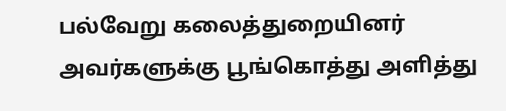பல்வேறு கலைத்துறையினர் அவர்களுக்கு பூங்கொத்து அளித்து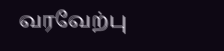வரவேற்பு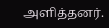அளித்தனர்.